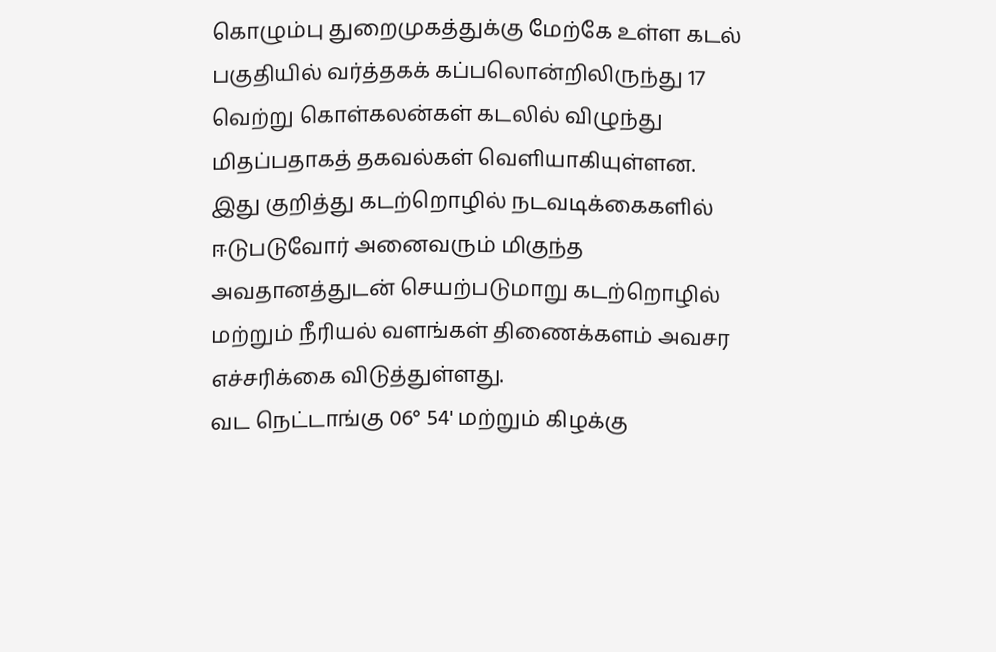கொழும்பு துறைமுகத்துக்கு மேற்கே உள்ள கடல் பகுதியில் வர்த்தகக் கப்பலொன்றிலிருந்து 17 வெற்று கொள்கலன்கள் கடலில் விழுந்து மிதப்பதாகத் தகவல்கள் வெளியாகியுள்ளன.
இது குறித்து கடற்றொழில் நடவடிக்கைகளில் ஈடுபடுவோர் அனைவரும் மிகுந்த அவதானத்துடன் செயற்படுமாறு கடற்றொழில் மற்றும் நீரியல் வளங்கள் திணைக்களம் அவசர எச்சரிக்கை விடுத்துள்ளது.
வட நெட்டாங்கு 06° 54' மற்றும் கிழக்கு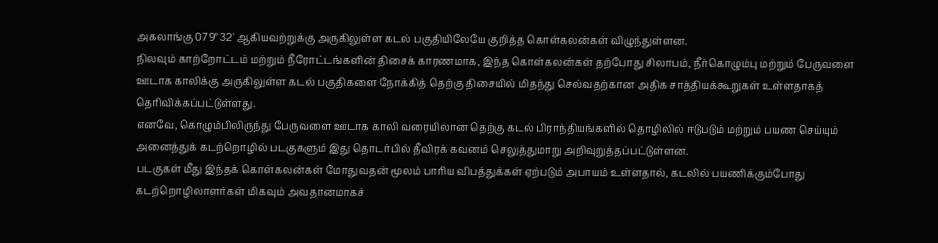அகலாங்கு 079° 32' ஆகியவற்றுக்கு அருகிலுள்ள கடல் பகுதியிலேயே குறித்த கொள்கலன்கள் விழுந்துள்ளன.
நிலவும் காற்றோட்டம் மற்றும் நீரோட்டங்களின் திசைக் காரணமாக, இந்த கொள்கலன்கள் தற்போது சிலாபம், நீர்கொழும்பு மற்றும் பேருவளை ஊடாக காலிக்கு அருகிலுள்ள கடல் பகுதிகளை நோக்கித் தெற்கு திசையில் மிதந்து செல்வதற்கான அதிக சாத்தியக்கூறுகள் உள்ளதாகத் தெரிவிக்கப்பட்டுள்ளது.
எனவே, கொழும்பிலிருந்து பேருவளை ஊடாக காலி வரையிலான தெற்கு கடல் பிராந்தியங்களில் தொழிலில் ஈடுபடும் மற்றும் பயண செய்யும் அனைத்துக் கடற்றொழில் படகுகளும் இது தொடர்பில் தீவிரக் கவனம் செலுத்துமாறு அறிவுறுத்தப்பட்டுள்ளன.
படகுகள் மீது இந்தக் கொள்கலன்கள் மோதுவதன் மூலம் பாரிய விபத்துக்கள் ஏற்படும் அபாயம் உள்ளதால், கடலில் பயணிக்கும்போது கடற்றொழிலாளர்கள் மிகவும் அவதானமாகச்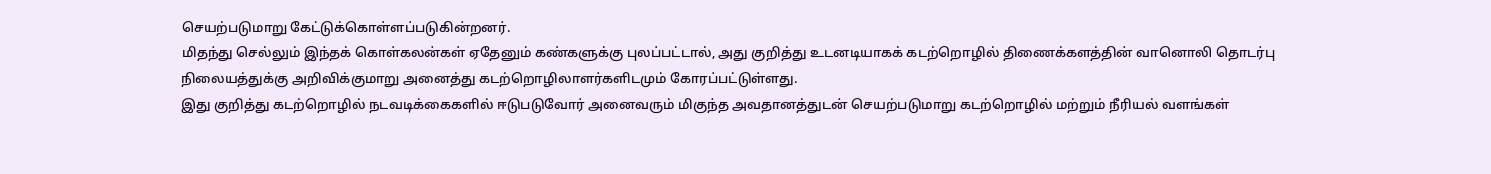செயற்படுமாறு கேட்டுக்கொள்ளப்படுகின்றனர்.
மிதந்து செல்லும் இந்தக் கொள்கலன்கள் ஏதேனும் கண்களுக்கு புலப்பட்டால், அது குறித்து உடனடியாகக் கடற்றொழில் திணைக்களத்தின் வானொலி தொடர்பு நிலையத்துக்கு அறிவிக்குமாறு அனைத்து கடற்றொழிலாளர்களிடமும் கோரப்பட்டுள்ளது.
இது குறித்து கடற்றொழில் நடவடிக்கைகளில் ஈடுபடுவோர் அனைவரும் மிகுந்த அவதானத்துடன் செயற்படுமாறு கடற்றொழில் மற்றும் நீரியல் வளங்கள்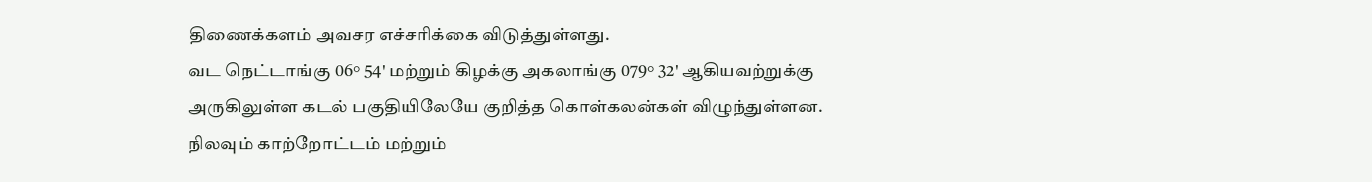திணைக்களம் அவசர எச்சரிக்கை விடுத்துள்ளது.
வட நெட்டாங்கு 06° 54' மற்றும் கிழக்கு அகலாங்கு 079° 32' ஆகியவற்றுக்கு அருகிலுள்ள கடல் பகுதியிலேயே குறித்த கொள்கலன்கள் விழுந்துள்ளன.
நிலவும் காற்றோட்டம் மற்றும்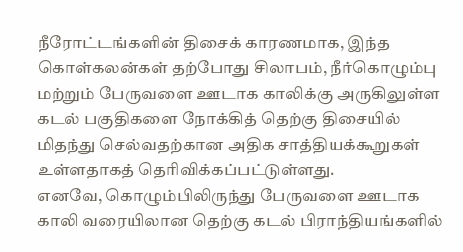நீரோட்டங்களின் திசைக் காரணமாக, இந்த கொள்கலன்கள் தற்போது சிலாபம், நீர்கொழும்பு மற்றும் பேருவளை ஊடாக காலிக்கு அருகிலுள்ள கடல் பகுதிகளை நோக்கித் தெற்கு திசையில் மிதந்து செல்வதற்கான அதிக சாத்தியக்கூறுகள் உள்ளதாகத் தெரிவிக்கப்பட்டுள்ளது.
எனவே, கொழும்பிலிருந்து பேருவளை ஊடாக காலி வரையிலான தெற்கு கடல் பிராந்தியங்களில்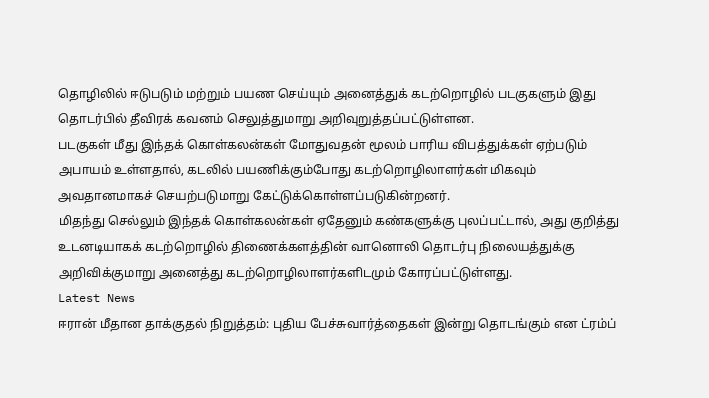தொழிலில் ஈடுபடும் மற்றும் பயண செய்யும் அனைத்துக் கடற்றொழில் படகுகளும் இது தொடர்பில் தீவிரக் கவனம் செலுத்துமாறு அறிவுறுத்தப்பட்டுள்ளன.
படகுகள் மீது இந்தக் கொள்கலன்கள் மோதுவதன் மூலம் பாரிய விபத்துக்கள் ஏற்படும் அபாயம் உள்ளதால், கடலில் பயணிக்கும்போது கடற்றொழிலாளர்கள் மிகவும் அவதானமாகச் செயற்படுமாறு கேட்டுக்கொள்ளப்படுகின்றனர்.
மிதந்து செல்லும் இந்தக் கொள்கலன்கள் ஏதேனும் கண்களுக்கு புலப்பட்டால், அது குறித்து உடனடியாகக் கடற்றொழில் திணைக்களத்தின் வானொலி தொடர்பு நிலையத்துக்கு அறிவிக்குமாறு அனைத்து கடற்றொழிலாளர்களிடமும் கோரப்பட்டுள்ளது.
Latest News
ஈரான் மீதான தாக்குதல் நிறுத்தம்: புதிய பேச்சுவார்த்தைகள் இன்று தொடங்கும் என ட்ரம்ப்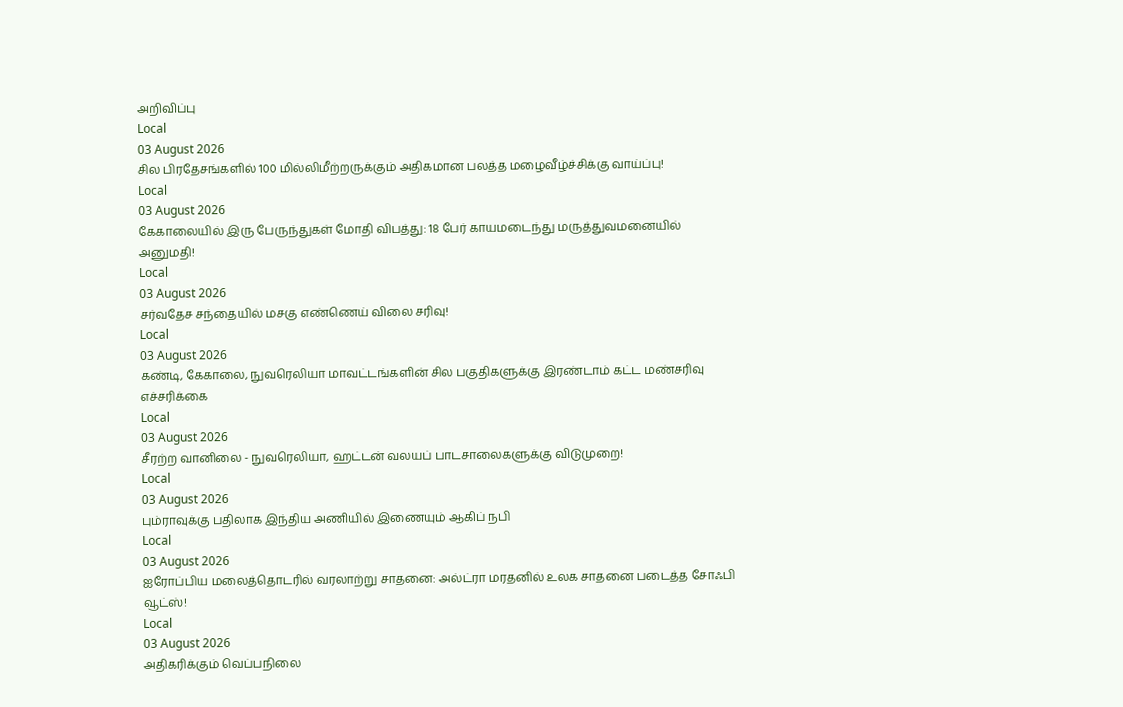அறிவிப்பு
Local
03 August 2026
சில பிரதேசங்களில் 100 மில்லிமீற்றருக்கும் அதிகமான பலத்த மழைவீழ்ச்சிக்கு வாய்ப்பு!
Local
03 August 2026
கேகாலையில் இரு பேருந்துகள் மோதி விபத்து: 18 பேர் காயமடைந்து மருத்துவமனையில் அனுமதி!
Local
03 August 2026
சர்வதேச சந்தையில் மசகு எண்ணெய் விலை சரிவு!
Local
03 August 2026
கண்டி, கேகாலை, நுவரெலியா மாவட்டங்களின் சில பகுதிகளுக்கு இரண்டாம் கட்ட மண்சரிவு எச்சரிக்கை
Local
03 August 2026
சீரற்ற வானிலை - நுவரெலியா, ஹட்டன் வலயப் பாடசாலைகளுக்கு விடுமுறை!
Local
03 August 2026
பும்ராவுக்கு பதிலாக இந்திய அணியில் இணையும் ஆகிப் நபி
Local
03 August 2026
ஐரோப்பிய மலைத்தொடரில் வரலாற்று சாதனை: அல்ட்ரா மரதனில் உலக சாதனை படைத்த சோஃபி வூட்ஸ்!
Local
03 August 2026
அதிகரிக்கும் வெப்பநிலை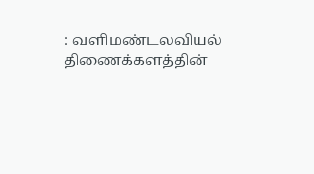: வளிமண்டலவியல் திணைக்களத்தின்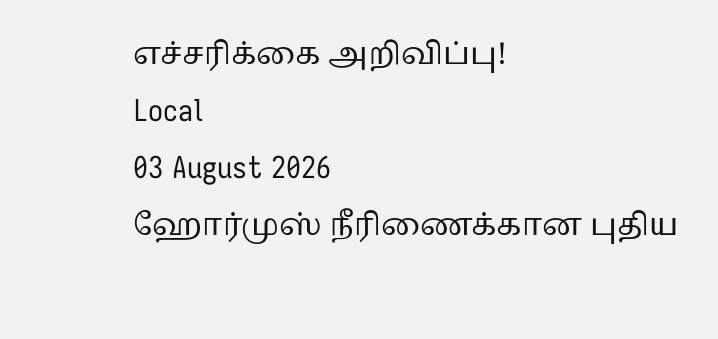எச்சரிக்கை அறிவிப்பு!
Local
03 August 2026
ஹோர்முஸ் நீரிணைக்கான புதிய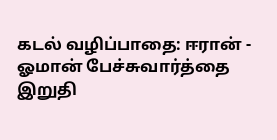கடல் வழிப்பாதை: ஈரான் - ஓமான் பேச்சுவார்த்தை இறுதி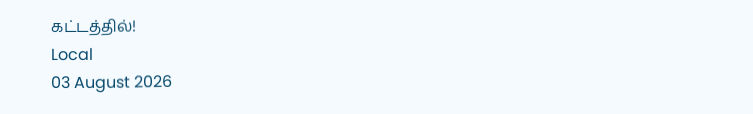கட்டத்தில்!
Local
03 August 2026